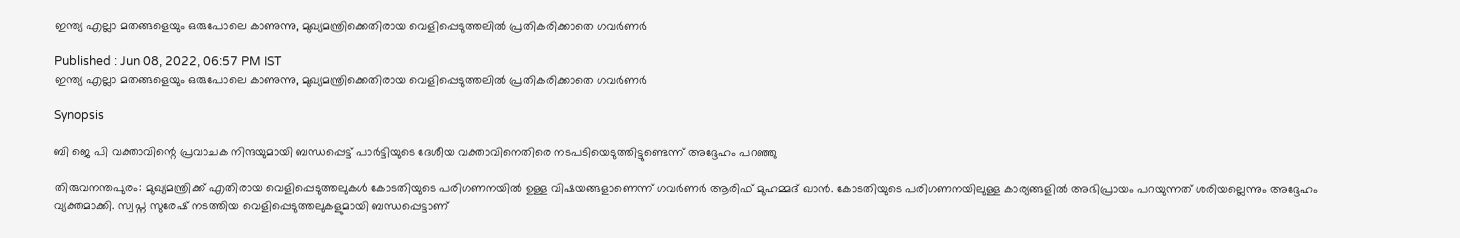ഇന്ത്യ എല്ലാ മതങ്ങളെയും ഒരുപോലെ കാണുന്നു, മുഖ്യമന്ത്രിക്കെതിരായ വെളിപ്പെടുത്തലിൽ പ്രതികരിക്കാതെ ഗവർണർ

Published : Jun 08, 2022, 06:57 PM IST
ഇന്ത്യ എല്ലാ മതങ്ങളെയും ഒരുപോലെ കാണുന്നു, മുഖ്യമന്ത്രിക്കെതിരായ വെളിപ്പെടുത്തലിൽ പ്രതികരിക്കാതെ ഗവർണർ

Synopsis

ബി ജെ പി വക്താവിന്റെ പ്രവാചക നിന്ദയുമായി ബന്ധപ്പെട്ട് പാർട്ടിയുടെ ദേശീയ വക്താവിനെതിരെ നടപടിയെടുത്തിട്ടുണ്ടെന്ന് അദ്ദേഹം പറഞ്ഞു

തിരുവനന്തപുരം: മുഖ്യമന്ത്രിക്ക് എതിരായ വെളിപ്പെടുത്തലുകൾ കോടതിയുടെ പരിഗണനയിൽ ഉള്ള വിഷയങ്ങളാണെന്ന് ഗവർണർ ആരിഫ് മുഹമ്മദ് ഖാൻ. കോടതിയുടെ പരിഗണനയിലുള്ള കാര്യങ്ങളിൽ അഭിപ്രായം പറയുന്നത് ശരിയല്ലെന്നും അദ്ദേഹം വ്യക്തമാക്കി. സ്വപ്ന സുരേഷ് നടത്തിയ വെളിപ്പെടുത്തലുകളുമായി ബന്ധപ്പെട്ടാണ്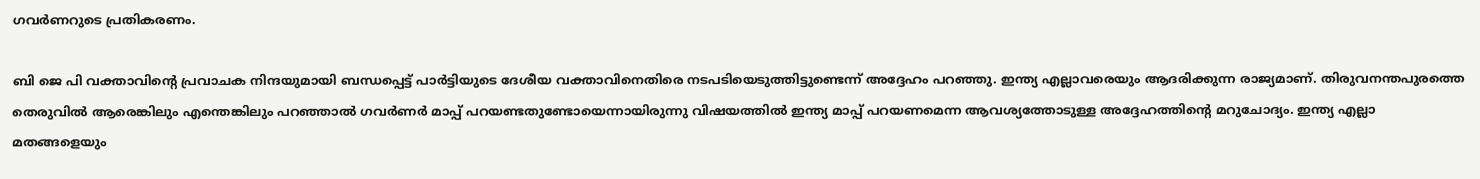ഗവർണറുടെ പ്രതികരണം.

ബി ജെ പി വക്താവിന്റെ പ്രവാചക നിന്ദയുമായി ബന്ധപ്പെട്ട് പാർട്ടിയുടെ ദേശീയ വക്താവിനെതിരെ നടപടിയെടുത്തിട്ടുണ്ടെന്ന് അദ്ദേഹം പറഞ്ഞു. ഇന്ത്യ എല്ലാവരെയും ആദരിക്കുന്ന രാജ്യമാണ്. തിരുവനന്തപുരത്തെ തെരുവിൽ ആരെങ്കിലും എന്തെങ്കിലും പറഞ്ഞാൽ ഗവർണർ മാപ്പ് പറയണ്ടതുണ്ടോയെന്നായിരുന്നു വിഷയത്തിൽ ഇന്ത്യ മാപ്പ് പറയണമെന്ന ആവശ്യത്തോടുള്ള അദ്ദേഹത്തിന്റെ മറുചോദ്യം. ഇന്ത്യ എല്ലാ മതങ്ങളെയും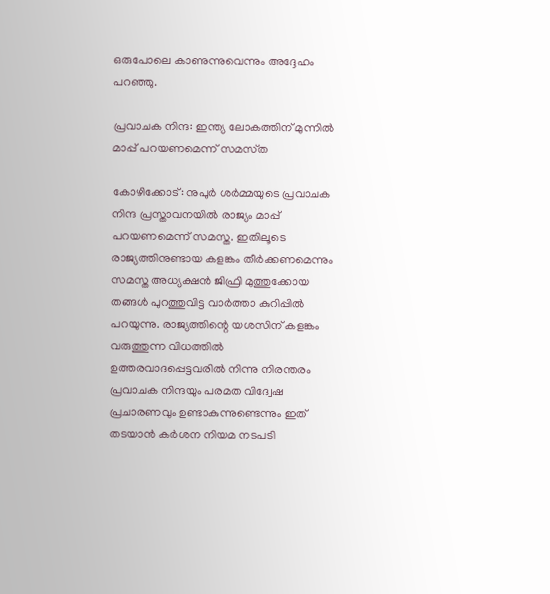ഒരുപോലെ കാണുന്നുവെന്നും അദ്ദേഹം പറഞ്ഞു.

പ്രവാചക നിന്ദ: ഇന്ത്യ ലോകത്തിന് മുന്നിൽ മാപ്പ് പറയണമെന്ന് സമസ്‌ത

കോഴിക്കോട്: നുപുർ ശർമ്മയുടെ പ്രവാചക നിന്ദ പ്രസ്താവനയിൽ രാജ്യം മാപ്പ് പറയണമെന്ന് സമസ്ത. ഇതിലൂടെ രാജ്യത്തിനുണ്ടായ കളങ്കം തീർക്കണമെന്നും സമസ്ത അധ്യക്ഷൻ ജിഫ്രി മുത്തുക്കോയ തങ്ങൾ പുറത്തുവിട്ട വാർത്താ കുറിപ്പിൽ പറയുന്നു. രാജ്യത്തിന്റെ യശസിന് കളങ്കം വരുത്തുന്ന വിധത്തില്‍ ഉത്തരവാദപ്പെട്ടവരില്‍ നിന്നു നിരന്തരം പ്രവാചക നിന്ദയും പരമത വിദ്വേഷ പ്രചാരണവും ഉണ്ടാകുന്നുണ്ടെന്നും ഇത് തടയാന്‍ കര്‍ശന നിയമ നടപടി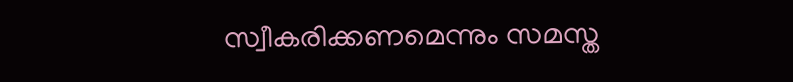സ്വീകരിക്കണമെന്നും സമസ്ത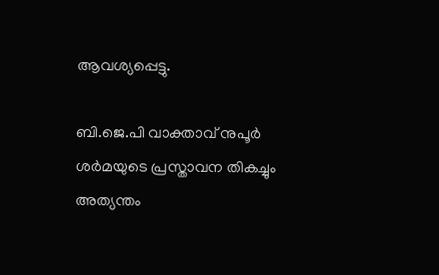ആവശ്യപ്പെട്ടു.

ബി.ജെ.പി വാക്താവ് നുപൂര്‍ ശര്‍മയുടെ പ്രസ്താവന തികച്ചും അത്യന്തം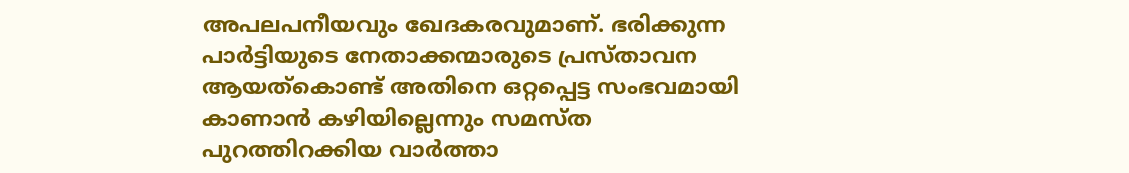അപലപനീയവും ഖേദകരവുമാണ്. ഭരിക്കുന്ന പാര്‍ട്ടിയുടെ നേതാക്കന്മാരുടെ പ്രസ്താവന ആയത്‌കൊണ്ട് അതിനെ ഒറ്റപ്പെട്ട സംഭവമായി കാണാന്‍ കഴിയില്ലെന്നും സമസ്ത പുറത്തിറക്കിയ വാർത്താ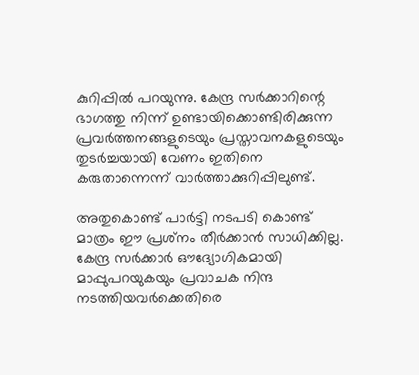കുറിപ്പിൽ പറയുന്നു. കേന്ദ്ര സര്‍ക്കാറിന്റെ ഭാഗത്തു നിന്ന് ഉണ്ടായിക്കൊണ്ടിരിക്കുന്ന പ്രവര്‍ത്തനങ്ങളുടെയും പ്രസ്താവനകളുടെയും തുടര്‍ച്ചയായി വേണം ഇതിനെ കരുതാന്നെന്ന് വാർത്താക്കുറിപ്പിലുണ്ട്.

അതുകൊണ്ട് പാര്‍ട്ടി നടപടി കൊണ്ട് മാത്രം ഈ പ്രശ്‌നം തീര്‍ക്കാന്‍ സാധിക്കില്ല. കേന്ദ്ര സര്‍ക്കാർ ഔദ്യോഗികമായി മാപ്പുപറയുകയും പ്രവാചക നിന്ദ നടത്തിയവര്‍ക്കെതിരെ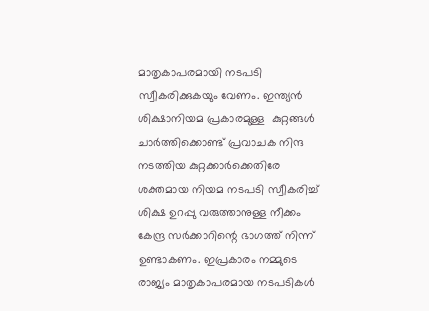മാതൃകാപരമായി നടപടി സ്വീകരിക്കുകയും വേണം. ഇന്ത്യന്‍ ശിക്ഷാനിയമ പ്രകാരമുള്ള  കുറ്റങ്ങള്‍ ചാര്‍ത്തിക്കൊണ്ട് പ്രവാചക നിന്ദ നടത്തിയ കുറ്റക്കാര്‍ക്കെതിരേ ശക്തമായ നിയമ നടപടി സ്വീകരിച്ച് ശിക്ഷ ഉറപ്പു വരുത്താനുള്ള നീക്കം കേന്ദ്ര സര്‍ക്കാറിന്റെ ഭാഗത്ത് നിന്ന് ഉണ്ടാകണം. ഇപ്രകാരം നമ്മുടെ രാജ്യം മാതൃകാപരമായ നടപടികള്‍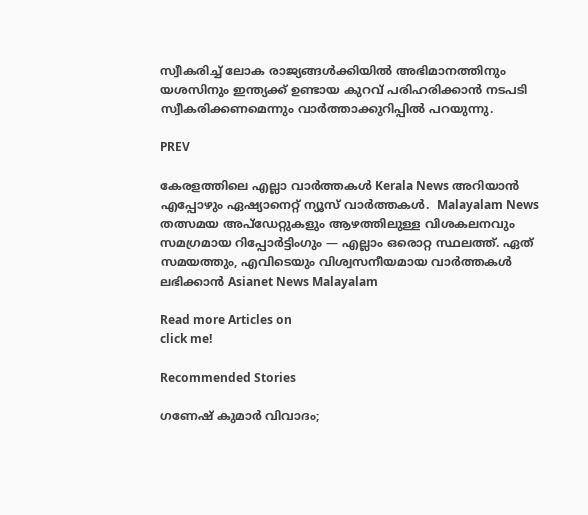സ്വീകരിച്ച് ലോക രാജ്യങ്ങള്‍ക്കിയില്‍ അഭിമാനത്തിനും യശസിനും ഇന്ത്യക്ക് ഉണ്ടായ കുറവ് പരിഹരിക്കാന്‍ നടപടി സ്വീകരിക്കണമെന്നും വാർത്താക്കുറിപ്പിൽ പറയുന്നു.

PREV

കേരളത്തിലെ എല്ലാ വാർത്തകൾ Kerala News അറിയാൻ  എപ്പോഴും ഏഷ്യാനെറ്റ് ന്യൂസ് വാർത്തകൾ.  Malayalam News   തത്സമയ അപ്‌ഡേറ്റുകളും ആഴത്തിലുള്ള വിശകലനവും സമഗ്രമായ റിപ്പോർട്ടിംഗും — എല്ലാം ഒരൊറ്റ സ്ഥലത്ത്. ഏത് സമയത്തും, എവിടെയും വിശ്വസനീയമായ വാർത്തകൾ ലഭിക്കാൻ Asianet News Malayalam

Read more Articles on
click me!

Recommended Stories

ഗണേഷ് കുമാർ വിവാദം;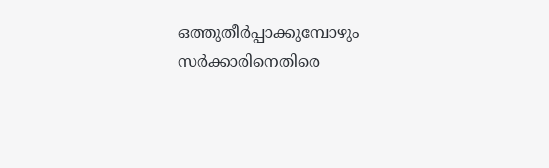ഒത്തുതീര്‍പ്പാക്കുമ്പോഴും സര്‍ക്കാരിനെതിരെ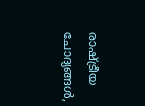രാഷ്ട്രീയ ചോദ്യങ്ങള്‍,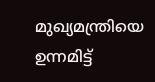മുഖ്യമന്ത്രിയെ ഉന്നമിട്ട്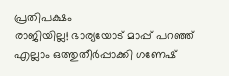പ്രതിപക്ഷം
രാജിയില്ല! ഭാര്യയോട് മാപ്പ് പറഞ്ഞ് എല്ലാം ഒത്തുതീർപ്പാക്കി ഗണേഷ്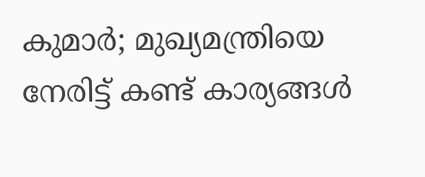കുമാര്‍; മുഖ്യമന്ത്രിയെ നേരിട്ട് കണ്ട് കാര്യങ്ങള്‍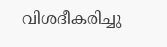വിശദീകരിച്ചു